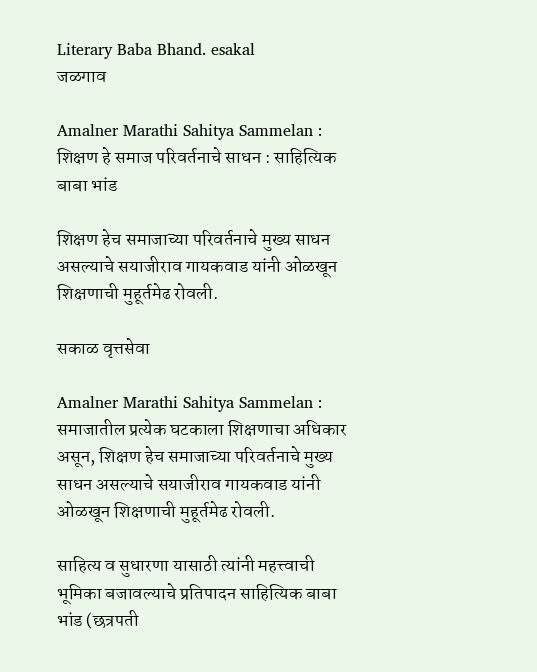Literary Baba Bhand. esakal
जळगाव

Amalner Marathi Sahitya Sammelan : शिक्षण हे समाज परिवर्तनाचे साधन : साहित्यिक बाबा भांड

शिक्षण हेच समाजाच्या परिवर्तनाचे मुख्य साधन असल्याचे सयाजीराव गायकवाड यांनी ओळखून शिक्षणाची मुहूर्तमेढ रोवली.

सकाळ वृत्तसेवा

Amalner Marathi Sahitya Sammelan : समाजातील प्रत्येक घटकाला शिक्षणाचा अधिकार असून, शिक्षण हेच समाजाच्या परिवर्तनाचे मुख्य साधन असल्याचे सयाजीराव गायकवाड यांनी ओळखून शिक्षणाची मुहूर्तमेढ रोवली.

साहित्य व सुधारणा यासाठी त्यांनी महत्त्वाची भूमिका बजावल्याचे प्रतिपादन साहित्यिक बाबा भांड (छत्रपती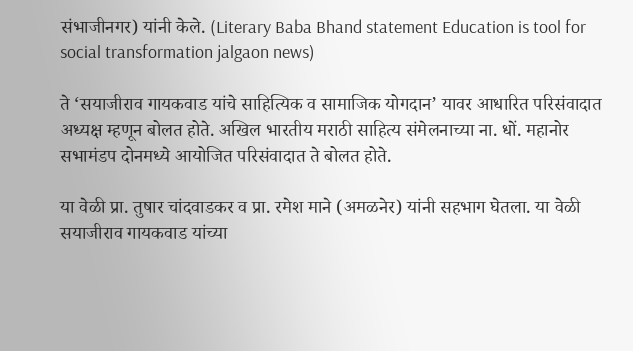संभाजीनगर) यांनी केले. (Literary Baba Bhand statement Education is tool for social transformation jalgaon news)

ते ‘सयाजीराव गायकवाड यांचे साहित्यिक व सामाजिक योगदान’ यावर आधारित परिसंवादात अध्यक्ष म्हणून बोलत होते. अखिल भारतीय मराठी साहित्य संमेलनाच्या ना. धों. महानोर सभामंडप दोनमध्ये आयोजित परिसंवादात ते बोलत होते.

या वेळी प्रा. तुषार चांदवाडकर व प्रा. रमेश माने (अमळनेर) यांनी सहभाग घेतला. या वेळी सयाजीराव गायकवाड यांच्या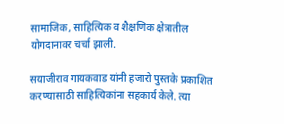सामाजिक, साहित्यिक व शैक्षणिक क्षेत्रातील योगदानावर चर्चा झाली.

सयाजीराव गायकवाड यांनी हजारो पुस्तके प्रकाशित करण्यासाठी साहित्यिकांना सहकार्य केले. त्या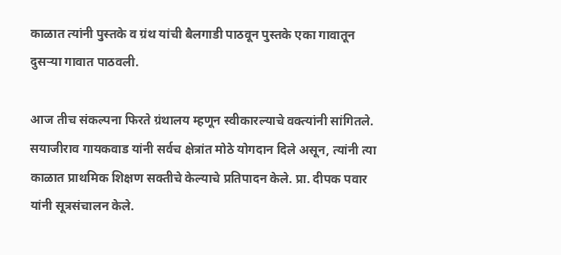काळात त्यांनी पुस्तके व ग्रंथ यांची बैलगाडी पाठवून पुस्तके एका गावातून दुसऱ्या गावात पाठवली.

आज तीच संकल्पना फिरते ग्रंथालय म्हणून स्वीकारल्याचे वक्त्यांनी सांगितले. सयाजीराव गायकवाड यांनी सर्वच क्षेत्रांत मोठे योगदान दिले असून, त्यांनी त्या काळात प्राथमिक शिक्षण सक्तीचे केल्याचे प्रतिपादन केले. प्रा. दीपक पवार यांनी सूत्रसंचालन केले.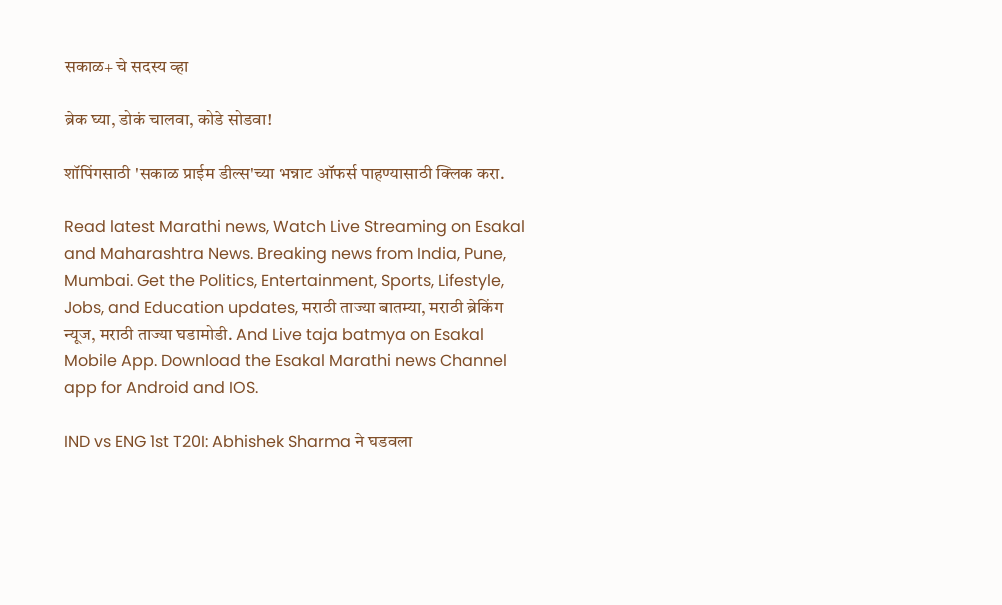सकाळ+ चे सदस्य व्हा

ब्रेक घ्या, डोकं चालवा, कोडे सोडवा!

शॉपिंगसाठी 'सकाळ प्राईम डील्स'च्या भन्नाट ऑफर्स पाहण्यासाठी क्लिक करा.

Read latest Marathi news, Watch Live Streaming on Esakal and Maharashtra News. Breaking news from India, Pune, Mumbai. Get the Politics, Entertainment, Sports, Lifestyle, Jobs, and Education updates, मराठी ताज्या बातम्या, मराठी ब्रेकिंग न्यूज, मराठी ताज्या घडामोडी. And Live taja batmya on Esakal Mobile App. Download the Esakal Marathi news Channel app for Android and IOS.

IND vs ENG 1st T20I: Abhishek Sharma ने घडवला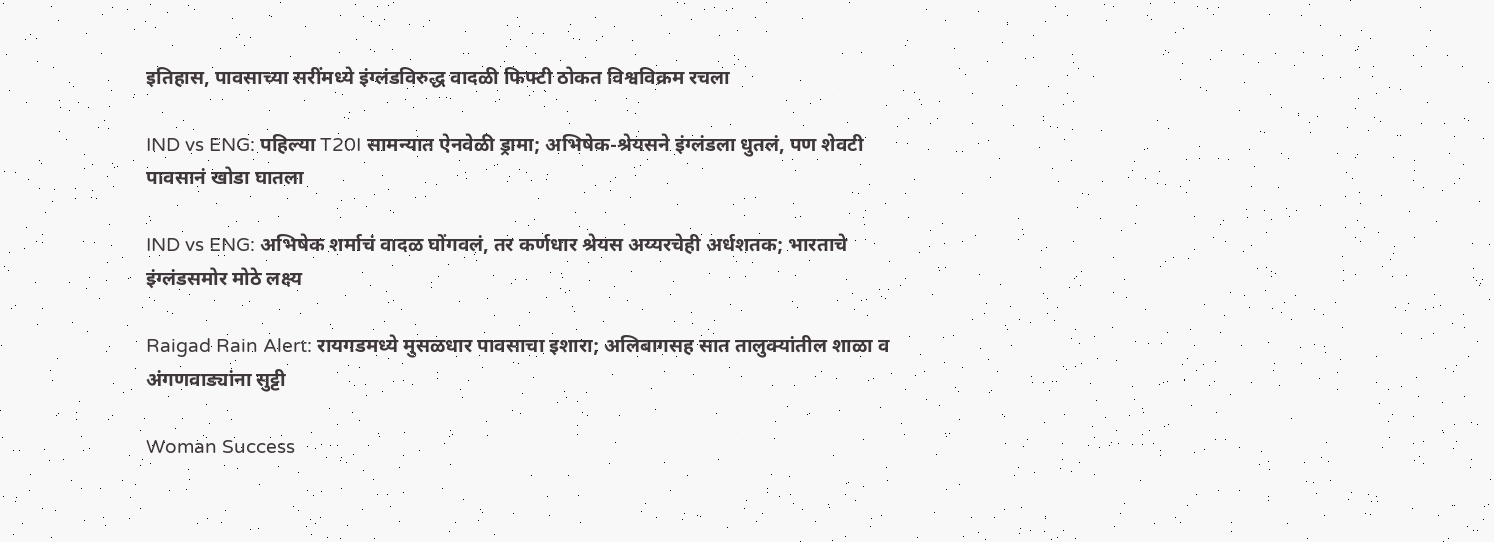इतिहास, पावसाच्या सरींमध्ये इंग्लंडविरुद्ध वादळी फिफ्टी ठोकत विश्वविक्रम रचला

IND vs ENG: पहिल्या T20I सामन्यात ऐनवेळी ड्रामा; अभिषेक-श्रेयसने इंग्लंडला धुतलं, पण शेवटी पावसानं खोडा घातला

IND vs ENG: अभिषेक शर्माचं वादळ घोंगवलं, तर कर्णधार श्रेयस अय्यरचेही अर्धशतक; भारताचे इंग्लंडसमोर मोठे लक्ष्य

Raigad Rain Alert: रायगडमध्ये मुसळधार पावसाचा इशारा; अलिबागसह सात तालुक्यांतील शाळा व अंगणवाड्यांना सुट्टी

Woman Success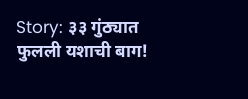Story: ३३ गुंठ्यात फुलली यशाची बाग!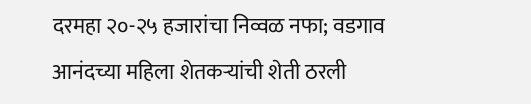दरमहा २०-२५ हजारांचा निव्वळ नफा; वडगाव आनंदच्या महिला शेतकऱ्यांची शेती ठरली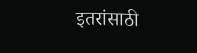इतरांसाठी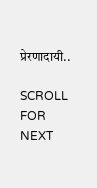प्रेरणादायी..

SCROLL FOR NEXT